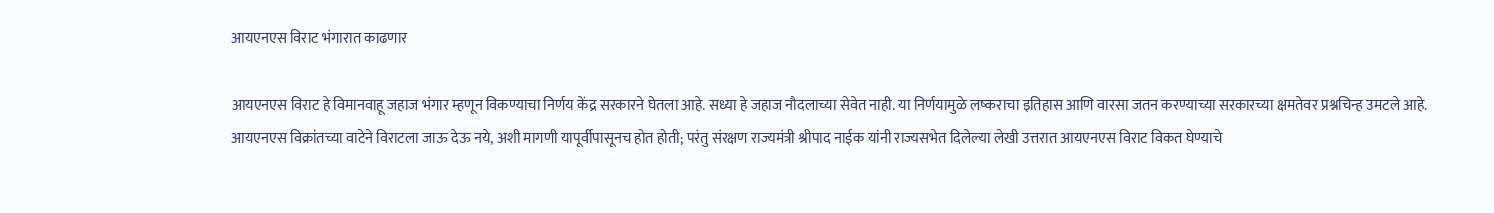आयएनएस विराट भंगारात काढणार

आयएनएस विराट हे विमानवाहू जहाज भंगार म्हणून विकण्याचा निर्णय केंद्र सरकारने घेतला आहे. सध्या हे जहाज नौदलाच्या सेवेत नाही. या निर्णयामुळे लष्कराचा इतिहास आणि वारसा जतन करण्याच्या सरकारच्या क्षमतेवर प्रश्नचिन्ह उमटले आहे.
आयएनएस विक्रांतच्या वाटेने विराटला जाऊ देऊ नये, अशी मागणी यापूर्वीपासूनच होत होती; परंतु संरक्षण राज्यमंत्री श्रीपाद नाईक यांनी राज्यसभेत दिलेल्या लेखी उत्तरात आयएनएस विराट विकत घेण्याचे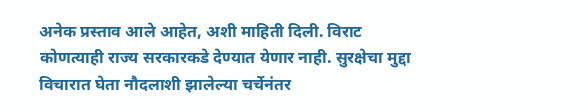अनेक प्रस्ताव आले आहेत, अशी माहिती दिली. विराट कोणत्याही राज्य सरकारकडे देण्यात येणार नाही. सुरक्षेचा मुद्दा विचारात घेता नौदलाशी झालेल्या चर्चेनंतर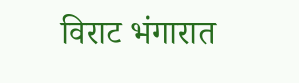विराट भंगारात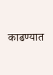काढण्यात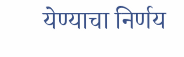येण्याचा निर्णय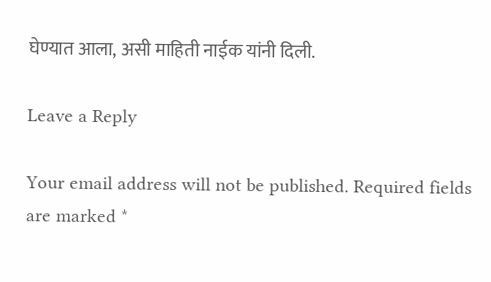घेण्यात आला, असी माहिती नाईक यांनी दिली.

Leave a Reply

Your email address will not be published. Required fields are marked *